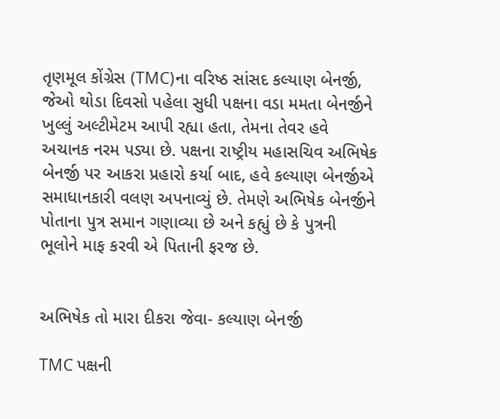તૃણમૂલ કોંગ્રેસ (TMC)ના વરિષ્ઠ સાંસદ કલ્યાણ બેનર્જી, જેઓ થોડા દિવસો પહેલા સુધી પક્ષના વડા મમતા બેનર્જીને ખુલ્લું અલ્ટીમેટમ આપી રહ્યા હતા, તેમના તેવર હવે અચાનક નરમ પડ્યા છે. પક્ષના રાષ્ટ્રીય મહાસચિવ અભિષેક બેનર્જી પર આકરા પ્રહારો કર્યા બાદ, હવે કલ્યાણ બેનર્જીએ સમાધાનકારી વલણ અપનાવ્યું છે. તેમણે અભિષેક બેનર્જીને પોતાના પુત્ર સમાન ગણાવ્યા છે અને કહ્યું છે કે પુત્રની ભૂલોને માફ કરવી એ પિતાની ફરજ છે.


અભિષેક તો મારા દીકરા જેવા- કલ્યાણ બેનર્જી

TMC પક્ષની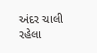અંદર ચાલી રહેલા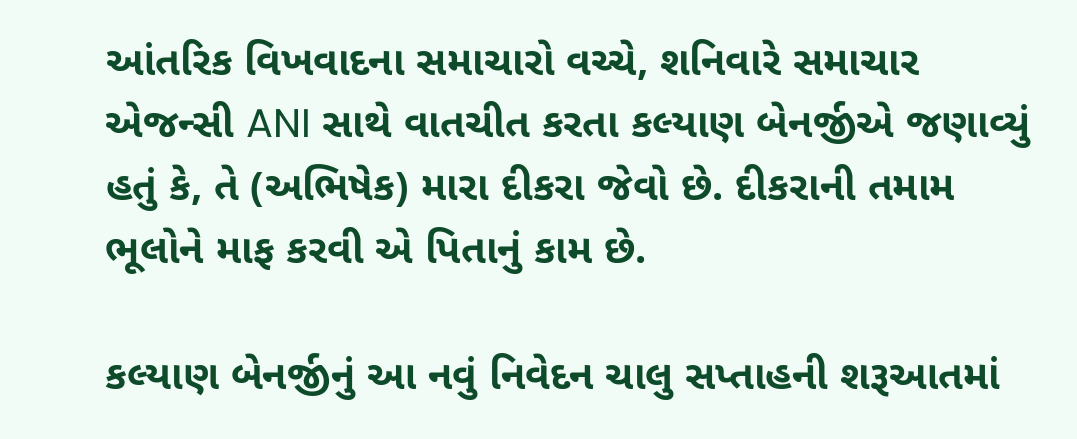આંતરિક વિખવાદના સમાચારો વચ્ચે, શનિવારે સમાચાર એજન્સી ANI સાથે વાતચીત કરતા કલ્યાણ બેનર્જીએ જણાવ્યું હતું કે, તે (અભિષેક) મારા દીકરા જેવો છે. દીકરાની તમામ ભૂલોને માફ કરવી એ પિતાનું કામ છે.

કલ્યાણ બેનર્જીનું આ નવું નિવેદન ચાલુ સપ્તાહની શરૂઆતમાં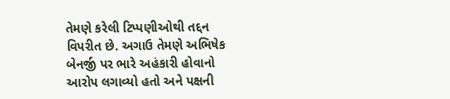તેમણે કરેલી ટિપ્પણીઓથી તદ્દન વિપરીત છે. અગાઉ તેમણે અભિષેક બેનર્જી પર ભારે અહંકારી હોવાનો આરોપ લગાવ્યો હતો અને પક્ષની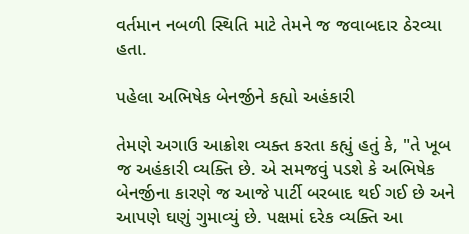વર્તમાન નબળી સ્થિતિ માટે તેમને જ જવાબદાર ઠેરવ્યા હતા.

પહેલા અભિષેક બેનર્જીને કહ્યો અહંકારી

તેમણે અગાઉ આક્રોશ વ્યક્ત કરતા કહ્યું હતું કે, "તે ખૂબ જ અહંકારી વ્યક્તિ છે. એ સમજવું પડશે કે અભિષેક બેનર્જીના કારણે જ આજે પાર્ટી બરબાદ થઈ ગઈ છે અને આપણે ઘણું ગુમાવ્યું છે. પક્ષમાં દરેક વ્યક્તિ આ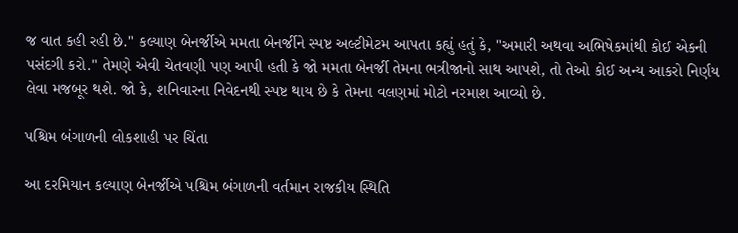જ વાત કહી રહી છે." કલ્યાણ બેનર્જીએ મમતા બેનર્જીને સ્પષ્ટ અલ્ટીમેટમ આપતા કહ્યું હતું કે, "અમારી અથવા અભિષેકમાંથી કોઈ એકની પસંદગી કરો." તેમણે એવી ચેતવણી પણ આપી હતી કે જો મમતા બેનર્જી તેમના ભત્રીજાનો સાથ આપશે, તો તેઓ કોઈ અન્ય આકરો નિર્ણય લેવા મજબૂર થશે. જો કે, શનિવારના નિવેદનથી સ્પષ્ટ થાય છે કે તેમના વલણમાં મોટો નરમાશ આવ્યો છે.

પશ્ચિમ બંગાળની લોકશાહી પર ચિંતા

આ દરમિયાન કલ્યાણ બેનર્જીએ પશ્ચિમ બંગાળની વર્તમાન રાજકીય સ્થિતિ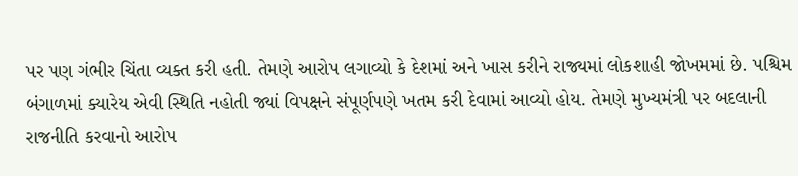પર પણ ગંભીર ચિંતા વ્યક્ત કરી હતી. તેમણે આરોપ લગાવ્યો કે દેશમાં અને ખાસ કરીને રાજ્યમાં લોકશાહી જોખમમાં છે. પશ્ચિમ બંગાળમાં ક્યારેય એવી સ્થિતિ નહોતી જ્યાં વિપક્ષને સંપૂર્ણપણે ખતમ કરી દેવામાં આવ્યો હોય. તેમણે મુખ્યમંત્રી પર બદલાની રાજનીતિ કરવાનો આરોપ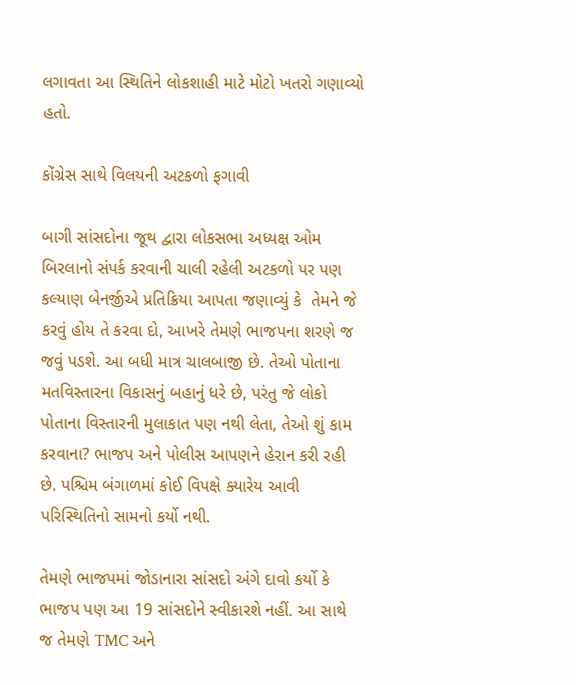લગાવતા આ સ્થિતિને લોકશાહી માટે મોટો ખતરો ગણાવ્યો હતો.

કોંગ્રેસ સાથે વિલયની અટકળો ફગાવી

બાગી સાંસદોના જૂથ દ્વારા લોકસભા અધ્યક્ષ ઓમ બિરલાનો સંપર્ક કરવાની ચાલી રહેલી અટકળો પર પણ કલ્યાણ બેનર્જીએ પ્રતિક્રિયા આપતા જણાવ્યું કે  તેમને જે કરવું હોય તે કરવા દો, આખરે તેમણે ભાજપના શરણે જ જવું પડશે. આ બધી માત્ર ચાલબાજી છે. તેઓ પોતાના મતવિસ્તારના વિકાસનું બહાનું ધરે છે, પરંતુ જે લોકો પોતાના વિસ્તારની મુલાકાત પણ નથી લેતા, તેઓ શું કામ કરવાના? ભાજપ અને પોલીસ આપણને હેરાન કરી રહી છે. પશ્ચિમ બંગાળમાં કોઈ વિપક્ષે ક્યારેય આવી પરિસ્થિતિનો સામનો કર્યો નથી.

તેમણે ભાજપમાં જોડાનારા સાંસદો અંગે દાવો કર્યો કે ભાજપ પણ આ 19 સાંસદોને સ્વીકારશે નહીં. આ સાથે જ તેમણે TMC અને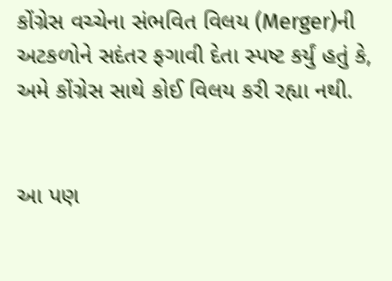કોંગ્રેસ વચ્ચેના સંભવિત વિલય (Merger)ની અટકળોને સદંતર ફગાવી દેતા સ્પષ્ટ કર્યું હતું કે, અમે કોંગ્રેસ સાથે કોઈ વિલય કરી રહ્યા નથી.


આ પણ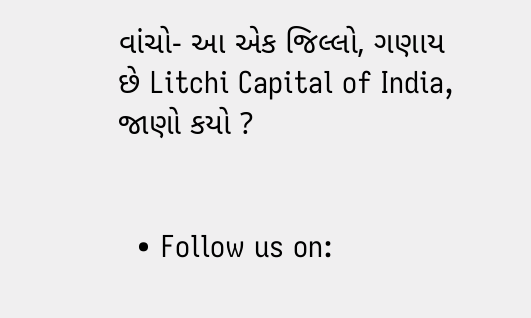વાંચો- આ એક જિલ્લો, ગણાય છે Litchi Capital of India, જાણો કયો ?


  • Follow us on: